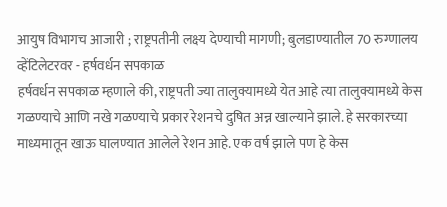आयुष विभागच आजारी ; राष्ट्रपतीनी लक्ष्य देण्याची मागणी; बुलडाण्यातील 70 रुग्णालय व्हेंटिलेटरवर - हर्षवर्धन सपकाळ
हर्षवर्धन सपकाळ म्हणाले की, राष्ट्रपती ज्या तालुक्यामध्ये येत आहे त्या तालुक्यामध्ये केस गळण्याचे आणि नखे गळण्याचे प्रकार रेशनचे दुषित अन्न खाल्याने झाले. हे सरकारच्या माध्यमातून खाऊ घालण्यात आलेले रेशन आहे. एक वर्ष झाले पण हे केस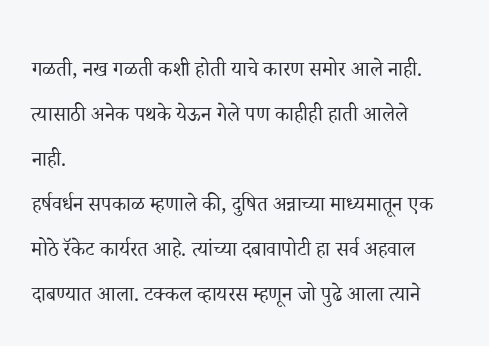गळती, नख गळती कशी होती याचे कारण समोर आले नाही. त्यासाठी अनेक पथके येऊन गेले पण काहीही हाती आलेले नाही.
हर्षवर्धन सपकाळ म्हणाले की, दुषित अन्नाच्या माध्यमातून एक मोठे रॅकेट कार्यरत आहे. त्यांच्या दबावापोटी हा सर्व अहवाल दाबण्यात आला. टक्कल व्हायरस म्हणून जो पुढे आला त्याने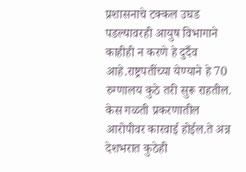प्रशासनाचे टक्कल उघड पडल्यावरही आयुष विभागाने काहीही न करणे हे दुर्दैव आहे.राष्ट्रपतींच्या येण्याने हे 70 रुग्णालय कुठे तरी सुरू राहतील. केस गळती प्रकरणातील आरोपीवर कारवाई होईल.ते अन्न देशभरात कुठेही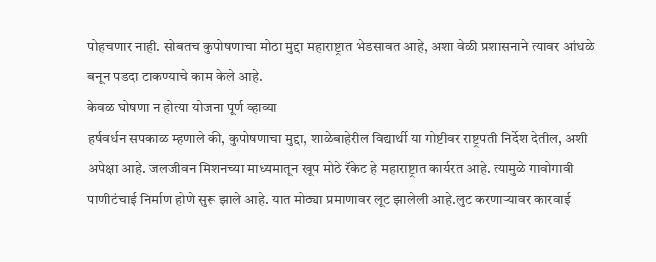पोहचणार नाही. सोबतच कुपोषणाचा मोठा मुद्दा महाराष्ट्रात भेडसावत आहे, अशा वेळी प्रशासनाने त्यावर आंधळे बनून पडदा टाकण्याचे काम केले आहे.
केवळ घोषणा न होत्या योजना पूर्ण व्हाव्या
हर्षवर्धन सपकाळ म्हणाले की, कुपोषणाचा मुद्दा, शाळेबाहेरील विद्यार्थी या गोष्टीवर राष्ट्रपती निर्देश देतील, अशी अपेक्षा आहे. जलजीवन मिशनच्या माध्यमातून खूप मोठे रॅकेट हे महाराष्ट्रात कार्यरत आहे. त्यामुळे गावोगावी पाणीटंचाई निर्माण होणे सुरू झाले आहे. यात मोठ्या प्रमाणावर लूट झालेली आहे.लुट करणाऱ्यावर कारवाई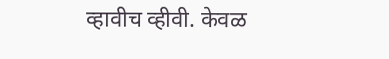व्हावीच व्हीवी. केवळ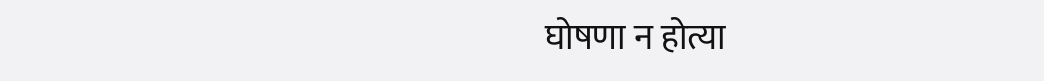घोषणा न होत्या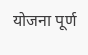योजना पूर्ण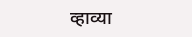व्हाव्या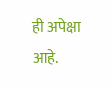ही अपेक्षा आहे.